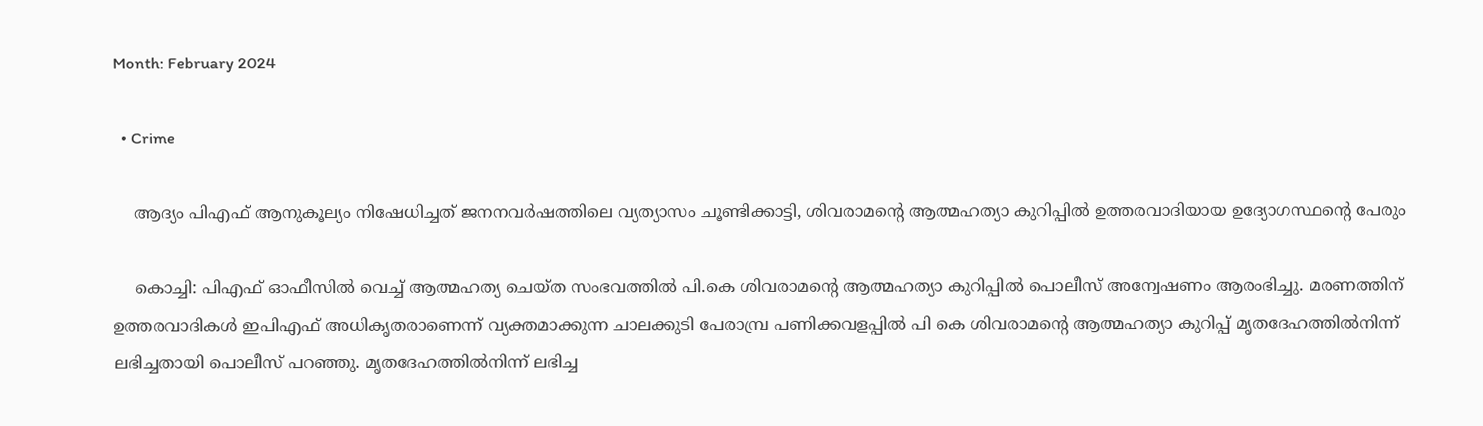Month: February 2024

  • Crime

    ആദ്യം പിഎഫ് ആനുകൂല്യം നിഷേധിച്ചത് ജനനവര്‍ഷത്തിലെ വ്യത്യാസം ചൂണ്ടിക്കാട്ടി, ശിവരാമന്റെ ആത്മഹത്യാ കുറിപ്പില്‍ ഉത്തരവാദിയായ ഉദ്യോഗസ്ഥന്റെ പേരും

    കൊച്ചി: പിഎഫ് ഓഫീസില്‍ വെച്ച് ആത്മഹത്യ ചെയ്ത സംഭവത്തില്‍ പി.കെ ശിവരാമന്റെ ആത്മഹത്യാ കുറിപ്പില്‍ പൊലീസ് അന്വേഷണം ആരംഭിച്ചു. മരണത്തിന് ഉത്തരവാദികള്‍ ഇപിഎഫ് അധികൃതരാണെന്ന് വ്യക്തമാക്കുന്ന ചാലക്കുടി പേരാമ്പ്ര പണിക്കവളപ്പില്‍ പി കെ ശിവരാമന്റെ ആത്മഹത്യാ കുറിപ്പ് മൃതദേഹത്തില്‍നിന്ന് ലഭിച്ചതായി പൊലീസ് പറഞ്ഞു. മൃതദേഹത്തില്‍നിന്ന് ലഭിച്ച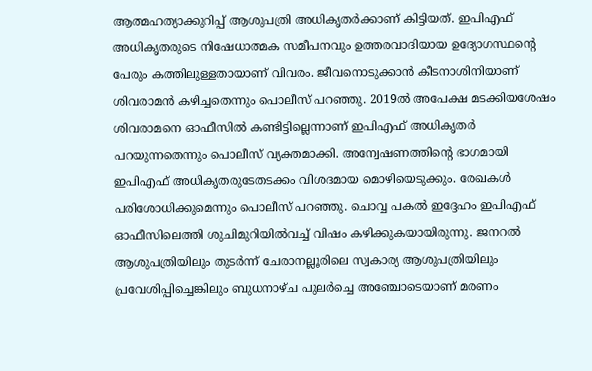ആത്മഹത്യാക്കുറിപ്പ് ആശുപത്രി അധികൃതര്‍ക്കാണ് കിട്ടിയത്. ഇപിഎഫ് അധികൃതരുടെ നിഷേധാത്മക സമീപനവും ഉത്തരവാദിയായ ഉദ്യോഗസ്ഥന്റെ പേരും കത്തിലുള്ളതായാണ് വിവരം. ജീവനൊടുക്കാന്‍ കീടനാശിനിയാണ് ശിവരാമന്‍ കഴിച്ചതെന്നും പൊലീസ് പറഞ്ഞു. 2019ല്‍ അപേക്ഷ മടക്കിയശേഷം ശിവരാമനെ ഓഫീസില്‍ കണ്ടിട്ടില്ലെന്നാണ് ഇപിഎഫ് അധികൃതര്‍ പറയുന്നതെന്നും പൊലീസ് വ്യക്തമാക്കി. അന്വേഷണത്തിന്റെ ഭാഗമായി ഇപിഎഫ് അധികൃതരുടേതടക്കം വിശദമായ മൊഴിയെടുക്കും. രേഖകള്‍ പരിശോധിക്കുമെന്നും പൊലീസ് പറഞ്ഞു. ചൊവ്വ പകല്‍ ഇദ്ദേഹം ഇപിഎഫ് ഓഫീസിലെത്തി ശുചിമുറിയില്‍വച്ച് വിഷം കഴിക്കുകയായിരുന്നു. ജനറല്‍ ആശുപത്രിയിലും തുടര്‍ന്ന് ചേരാനല്ലൂരിലെ സ്വകാര്യ ആശുപത്രിയിലും പ്രവേശിപ്പിച്ചെങ്കിലും ബുധനാഴ്ച പുലര്‍ച്ചെ അഞ്ചോടെയാണ് മരണം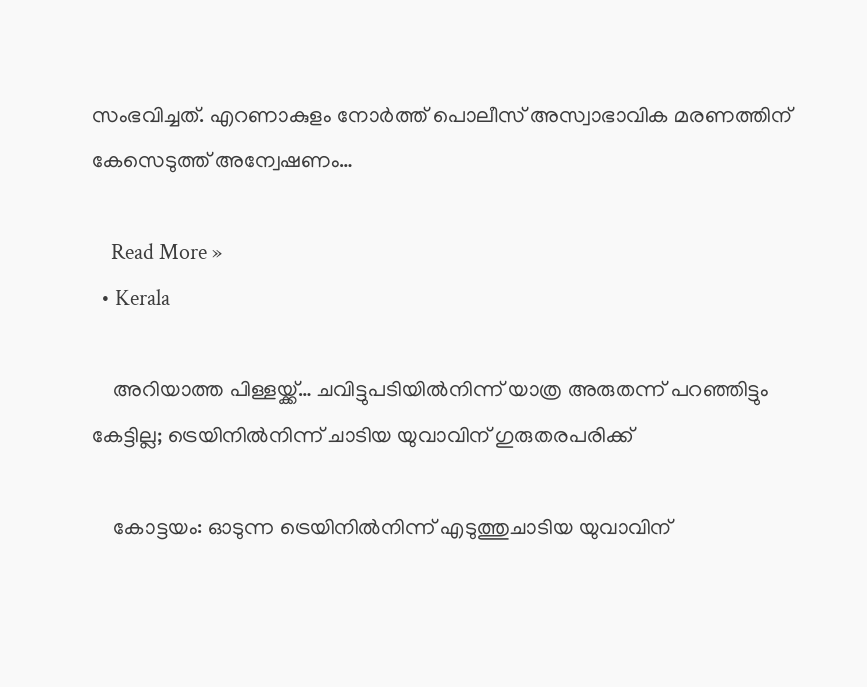സംഭവിച്ചത്. എറണാകുളം നോര്‍ത്ത് പൊലീസ് അസ്വാഭാവിക മരണത്തിന് കേസെടുത്ത് അന്വേഷണം…

    Read More »
  • Kerala

    അറിയാത്ത പിള്ളയ്ക്ക്… ചവിട്ടുപടിയില്‍നിന്ന് യാത്ര അരുതന്ന് പറഞ്ഞിട്ടും കേട്ടില്ല; ട്രെയിനില്‍നിന്ന് ചാടിയ യുവാവിന് ഗുരുതരപരിക്ക്

    കോട്ടയം: ഓടുന്ന ട്രെയിനില്‍നിന്ന് എടുത്തുചാടിയ യുവാവിന്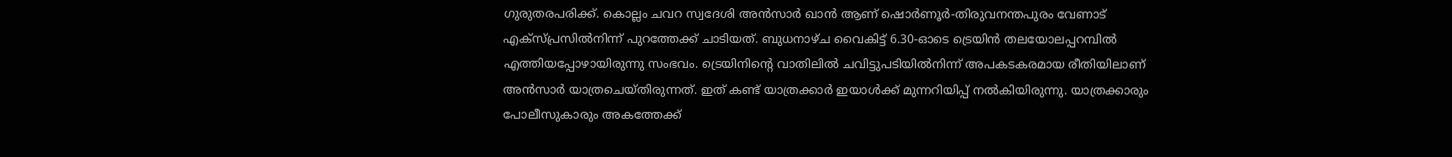ഗുരുതരപരിക്ക്. കൊല്ലം ചവറ സ്വദേശി അന്‍സാര്‍ ഖാന്‍ ആണ് ഷൊര്‍ണൂര്‍-തിരുവനന്തപുരം വേണാട് എക്സ്പ്രസില്‍നിന്ന് പുറത്തേക്ക് ചാടിയത്. ബുധനാഴ്ച വൈകിട്ട് 6.30-ഓടെ ട്രെയിന്‍ തലയോലപ്പറമ്പില്‍ എത്തിയപ്പോഴായിരുന്നു സംഭവം. ട്രെയിനിന്റെ വാതിലില്‍ ചവിട്ടുപടിയില്‍നിന്ന് അപകടകരമായ രീതിയിലാണ് അന്‍സാര്‍ യാത്രചെയ്തിരുന്നത്. ഇത് കണ്ട് യാത്രക്കാര്‍ ഇയാള്‍ക്ക് മുന്നറിയിപ്പ് നല്‍കിയിരുന്നു. യാത്രക്കാരും പോലീസുകാരും അകത്തേക്ക്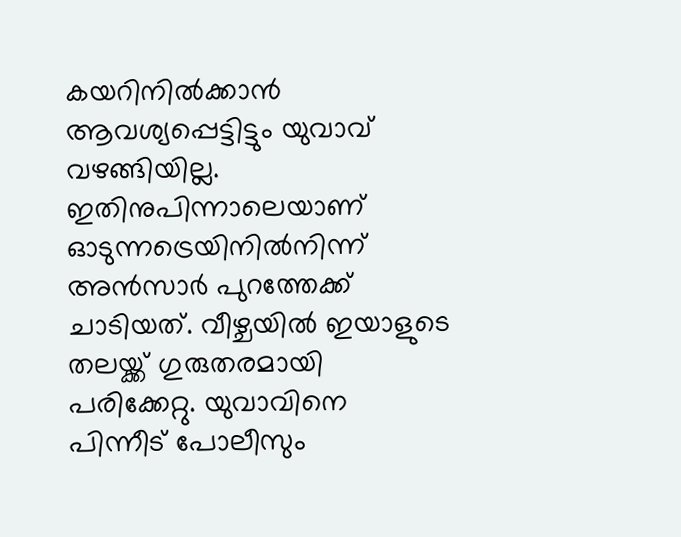കയറിനില്‍ക്കാന്‍ ആവശ്യപ്പെട്ടിട്ടും യുവാവ് വഴങ്ങിയില്ല. ഇതിനുപിന്നാലെയാണ് ഓടുന്നട്രെയിനില്‍നിന്ന് അന്‍സാര്‍ പുറത്തേക്ക് ചാടിയത്. വീഴ്ചയില്‍ ഇയാളുടെ തലയ്ക്ക് ഗുരുതരമായി പരിക്കേറ്റു. യുവാവിനെ പിന്നീട് പോലീസും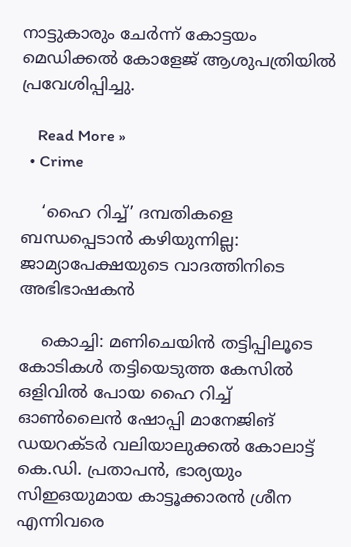നാട്ടുകാരും ചേര്‍ന്ന് കോട്ടയം മെഡിക്കല്‍ കോളേജ് ആശുപത്രിയില്‍ പ്രവേശിപ്പിച്ചു.

    Read More »
  • Crime

    ‘ഹൈ റിച്ച്’ ദമ്പതികളെ ബന്ധപ്പെടാന്‍ കഴിയുന്നില്ല: ജാമ്യാപേക്ഷയുടെ വാദത്തിനിടെ അഭിഭാഷകന്‍

    കൊച്ചി: മണിചെയിന്‍ തട്ടിപ്പിലൂടെ കോടികള്‍ തട്ടിയെടുത്ത കേസില്‍ ഒളിവില്‍ പോയ ഹൈ റിച്ച് ഓണ്‍ലൈന്‍ ഷോപ്പി മാനേജിങ് ഡയറക്ടര്‍ വലിയാലുക്കല്‍ കോലാട്ട് കെ.ഡി. പ്രതാപന്‍, ഭാര്യയും സിഇഒയുമായ കാട്ടൂക്കാരന്‍ ശ്രീന എന്നിവരെ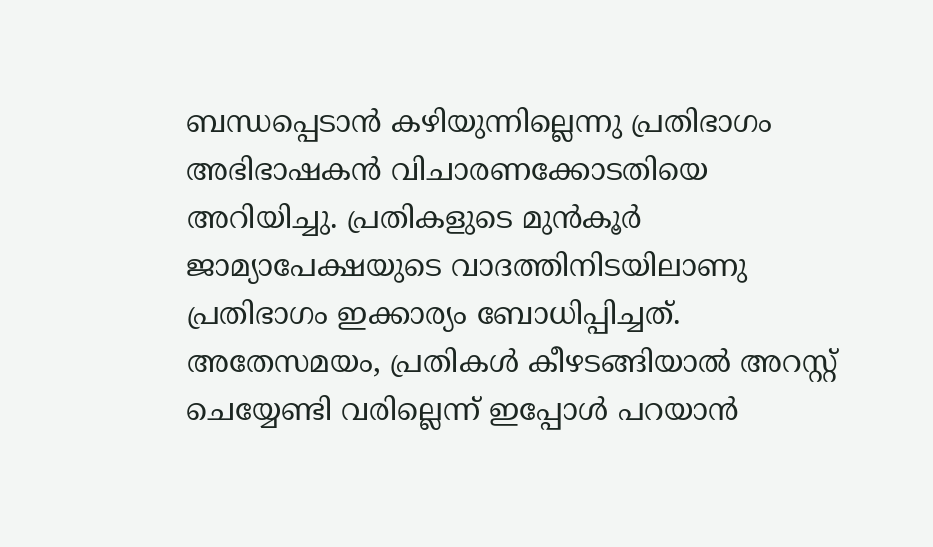ബന്ധപ്പെടാന്‍ കഴിയുന്നില്ലെന്നു പ്രതിഭാഗം അഭിഭാഷകന്‍ വിചാരണക്കോടതിയെ അറിയിച്ചു. പ്രതികളുടെ മുന്‍കൂര്‍ ജാമ്യാപേക്ഷയുടെ വാദത്തിനിടയിലാണു പ്രതിഭാഗം ഇക്കാര്യം ബോധിപ്പിച്ചത്. അതേസമയം, പ്രതികള്‍ കീഴടങ്ങിയാല്‍ അറസ്റ്റ് ചെയ്യേണ്ടി വരില്ലെന്ന് ഇപ്പോള്‍ പറയാന്‍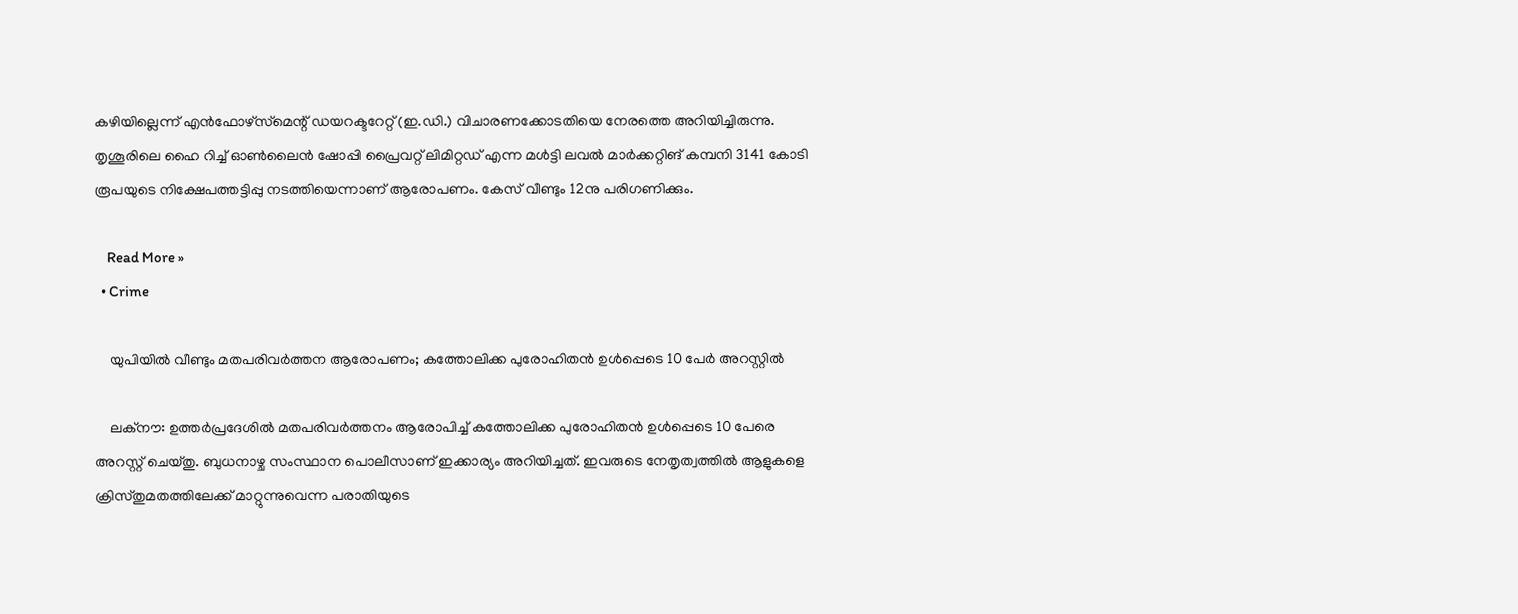കഴിയില്ലെന്ന് എന്‍ഫോഴ്‌സ്‌മെന്റ് ഡയറക്ടറേറ്റ് (ഇ.ഡി.) വിചാരണക്കോടതിയെ നേരത്തെ അറിയിച്ചിരുന്നു. തൃശൂരിലെ ഹൈ റിച്ച് ഓണ്‍ലൈന്‍ ഷോപ്പി പ്രൈവറ്റ് ലിമിറ്റഡ് എന്ന മള്‍ട്ടി ലവല്‍ മാര്‍ക്കറ്റിങ് കമ്പനി 3141 കോടി രൂപയുടെ നിക്ഷേപത്തട്ടിപ്പു നടത്തിയെന്നാണ് ആരോപണം. കേസ് വീണ്ടും 12നു പരിഗണിക്കും.

    Read More »
  • Crime

    യുപിയില്‍ വീണ്ടും മതപരിവര്‍ത്തന ആരോപണം; കത്തോലിക്ക പുരോഹിതന്‍ ഉള്‍പ്പെടെ 10 പേര്‍ അറസ്റ്റില്‍

    ലക്‌നൗ: ഉത്തര്‍പ്രദേശില്‍ മതപരിവര്‍ത്തനം ആരോപിച്ച് കത്തോലിക്ക പുരോഹിതന്‍ ഉള്‍പ്പെടെ 10 പേരെ അറസ്റ്റ് ചെയ്തു. ബുധനാഴ്ച സംസ്ഥാന പൊലീസാണ് ഇക്കാര്യം അറിയിച്ചത്. ഇവരുടെ നേതൃത്വത്തില്‍ ആളുകളെ ക്രിസ്തുമതത്തിലേക്ക് മാറ്റുന്നുവെന്ന പരാതിയുടെ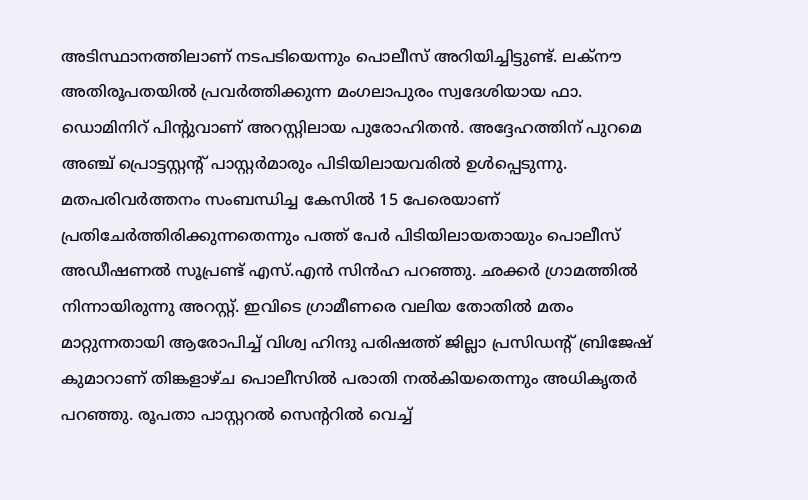അടിസ്ഥാനത്തിലാണ് നടപടിയെന്നും പൊലീസ് അറിയിച്ചിട്ടുണ്ട്. ലക്‌നൗ അതിരൂപതയില്‍ പ്രവര്‍ത്തിക്കുന്ന മംഗലാപുരം സ്വദേശിയായ ഫാ. ഡൊമിനിറ് പിന്റുവാണ് അറസ്റ്റിലായ പുരോഹിതന്‍. അദ്ദേഹത്തിന് പുറമെ അഞ്ച് പ്രൊട്ടസ്റ്റന്റ് പാസ്റ്റര്‍മാരും പിടിയിലായവരില്‍ ഉള്‍പ്പെടുന്നു. മതപരിവര്‍ത്തനം സംബന്ധിച്ച കേസില്‍ 15 പേരെയാണ് പ്രതിചേര്‍ത്തിരിക്കുന്നതെന്നും പത്ത് പേര്‍ പിടിയിലായതായും പൊലീസ് അഡീഷണല്‍ സൂപ്രണ്ട് എസ്.എന്‍ സിന്‍ഹ പറഞ്ഞു. ഛക്കര്‍ ഗ്രാമത്തില്‍ നിന്നായിരുന്നു അറസ്റ്റ്. ഇവിടെ ഗ്രാമീണരെ വലിയ തോതില്‍ മതം മാറ്റുന്നതായി ആരോപിച്ച് വിശ്വ ഹിന്ദു പരിഷത്ത് ജില്ലാ പ്രസിഡന്റ് ബ്രിജേഷ് കുമാറാണ് തിങ്കളാഴ്ച പൊലീസില്‍ പരാതി നല്‍കിയതെന്നും അധികൃതര്‍ പറഞ്ഞു. രൂപതാ പാസ്റ്ററല്‍ സെന്ററില്‍ വെച്ച്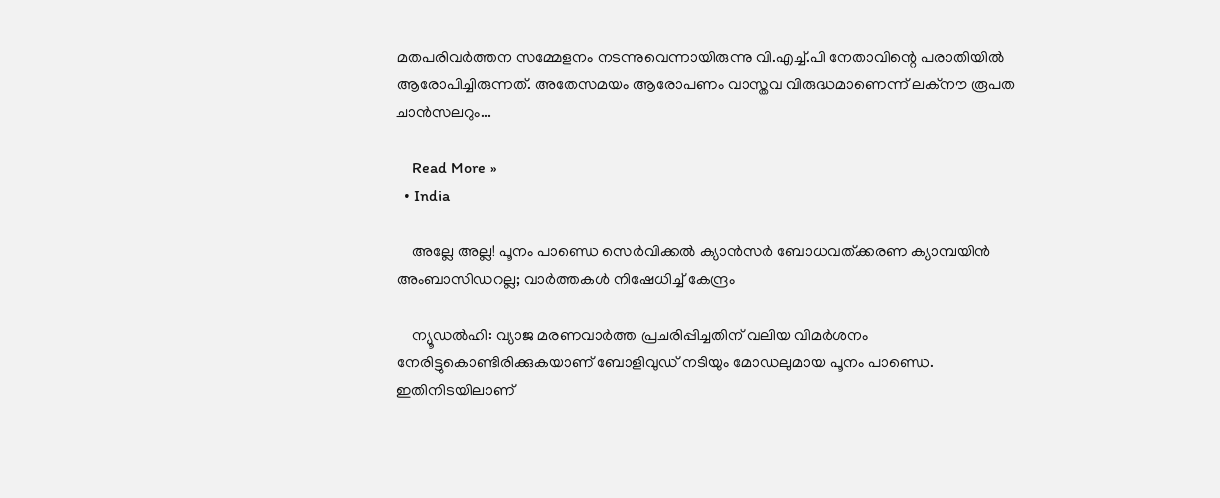മതപരിവര്‍ത്തന സമ്മേളനം നടന്നുവെന്നായിരുന്നു വി.എച്ച്.പി നേതാവിന്റെ പരാതിയില്‍ ആരോപിച്ചിരുന്നത്. അതേസമയം ആരോപണം വാസ്തവ വിരുദ്ധമാണെന്ന് ലക്‌നൗ രൂപത ചാന്‍സലറും…

    Read More »
  • India

    അല്ലേ അല്ല! പൂനം പാണ്ഡെ സെര്‍വിക്കല്‍ ക്യാന്‍സര്‍ ബോധവത്ക്കരണ ക്യാമ്പയിന്‍ അംബാസിഡറല്ല; വാര്‍ത്തകള്‍ നിഷേധിച്ച് കേന്ദ്രം

    ന്യൂഡല്‍ഹി: വ്യാജ മരണവാര്‍ത്ത പ്രചരിപ്പിച്ചതിന് വലിയ വിമര്‍ശനം നേരിട്ടുകൊണ്ടിരിക്കുകയാണ് ബോളിവുഡ് നടിയും മോഡലുമായ പൂനം പാണ്ഡെ. ഇതിനിടയിലാണ്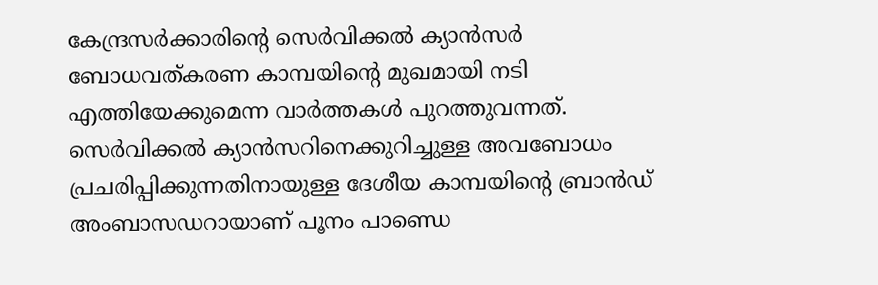കേന്ദ്രസര്‍ക്കാരിന്റെ സെര്‍വിക്കല്‍ ക്യാന്‍സര്‍ ബോധവത്കരണ കാമ്പയിന്റെ മുഖമായി നടി എത്തിയേക്കുമെന്ന വാര്‍ത്തകള്‍ പുറത്തുവന്നത്. സെര്‍വിക്കല്‍ ക്യാന്‍സറിനെക്കുറിച്ചുള്ള അവബോധം പ്രചരിപ്പിക്കുന്നതിനായുള്ള ദേശീയ കാമ്പയിന്റെ ബ്രാന്‍ഡ് അംബാസഡറായാണ് പൂനം പാണ്ഡെ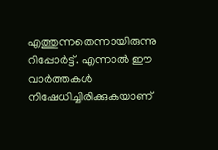എത്തുന്നതെന്നായിരുന്നു റിപ്പോര്‍ട്ട്. എന്നാല്‍ ഈ വാര്‍ത്തകള്‍ നിഷേധിച്ചിരിക്കുകയാണ്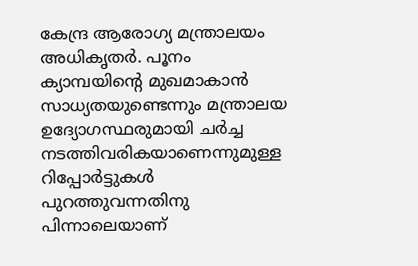കേന്ദ്ര ആരോഗ്യ മന്ത്രാലയം അധികൃതര്‍. പൂനം ക്യാമ്പയിന്റെ മുഖമാകാന്‍ സാധ്യതയുണ്ടെന്നും മന്ത്രാലയ ഉദ്യോഗസ്ഥരുമായി ചര്‍ച്ച നടത്തിവരികയാണെന്നുമുള്ള റിപ്പോര്‍ട്ടുകള്‍ പുറത്തുവന്നതിനു പിന്നാലെയാണ്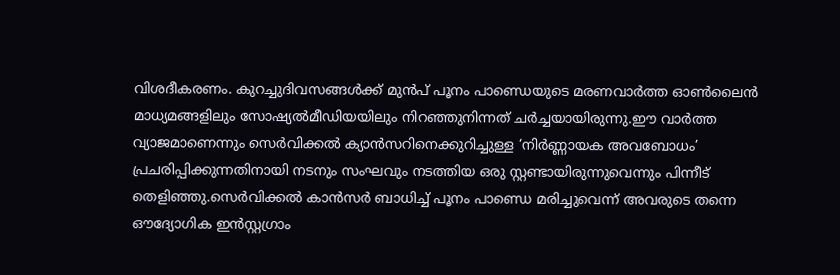വിശദീകരണം. കുറച്ചുദിവസങ്ങള്‍ക്ക് മുന്‍പ് പൂനം പാണ്ഡെയുടെ മരണവാര്‍ത്ത ഓണ്‍ലൈന്‍ മാധ്യമങ്ങളിലും സോഷ്യല്‍മീഡിയയിലും നിറഞ്ഞുനിന്നത് ചര്‍ച്ചയായിരുന്നു.ഈ വാര്‍ത്ത വ്യാജമാണെന്നും സെര്‍വിക്കല്‍ ക്യാന്‍സറിനെക്കുറിച്ചുള്ള ‘നിര്‍ണ്ണായക അവബോധം’ പ്രചരിപ്പിക്കുന്നതിനായി നടനും സംഘവും നടത്തിയ ഒരു സ്റ്റണ്ടായിരുന്നുവെന്നും പിന്നീട് തെളിഞ്ഞു.സെര്‍വിക്കല്‍ കാന്‍സര്‍ ബാധിച്ച് പൂനം പാണ്ഡെ മരിച്ചുവെന്ന് അവരുടെ തന്നെ ഔദ്യോഗിക ഇന്‍സ്റ്റഗ്രാം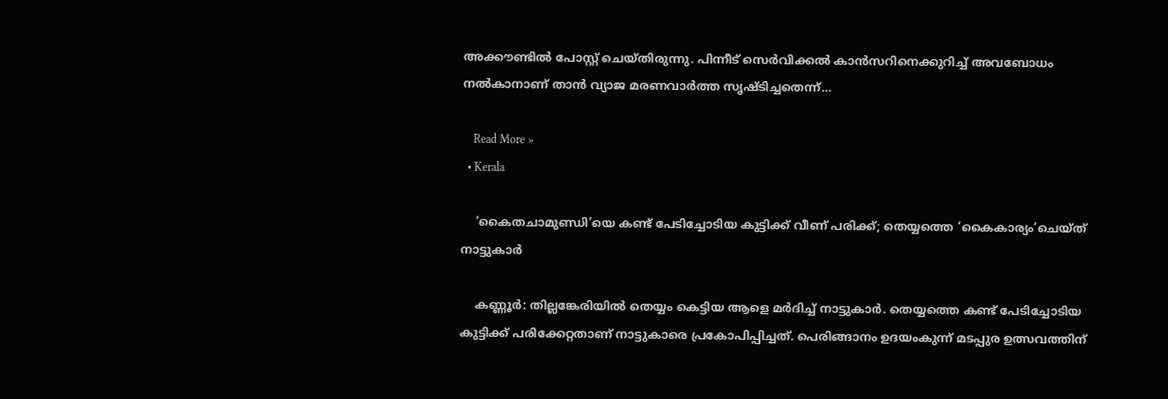അക്കൗണ്ടില്‍ പോസ്റ്റ് ചെയ്തിരുന്നു. പിന്നീട് സെര്‍വിക്കല്‍ കാന്‍സറിനെക്കുറിച്ച് അവബോധം നല്‍കാനാണ് താന്‍ വ്യാജ മരണവാര്‍ത്ത സൃഷ്ടിച്ചതെന്ന്…

    Read More »
  • Kerala

    ‘കൈതചാമുണ്ഡി’യെ കണ്ട് പേടിച്ചോടിയ കുട്ടിക്ക് വീണ് പരിക്ക്; തെയ്യത്തെ ‘കൈകാര്യം’ചെയ്ത് നാട്ടുകാര്‍

    കണ്ണൂര്‍: തില്ലങ്കേരിയില്‍ തെയ്യം കെട്ടിയ ആളെ മര്‍ദിച്ച് നാട്ടുകാര്‍. തെയ്യത്തെ കണ്ട് പേടിച്ചോടിയ കുട്ടിക്ക് പരിക്കേറ്റതാണ് നാട്ടുകാരെ പ്രകോപിപ്പിച്ചത്. പെരിങ്ങാനം ഉദയംകുന്ന് മടപ്പുര ഉത്സവത്തിന്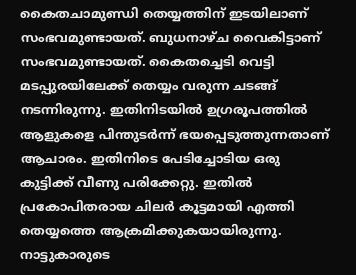കൈതചാമുണ്ഡി തെയ്യത്തിന് ഇടയിലാണ് സംഭവമുണ്ടായത്. ബുധനാഴ്ച വൈകിട്ടാണ് സംഭവമുണ്ടായത്. കൈതച്ചെടി വെട്ടി മടപ്പുരയിലേക്ക് തെയ്യം വരുന്ന ചടങ്ങ് നടന്നിരുന്നു. ഇതിനിടയില്‍ ഉഗ്രരൂപത്തില്‍ ആളുകളെ പിന്തുടര്‍ന്ന് ഭയപ്പെടുത്തുന്നതാണ് ആചാരം. ഇതിനിടെ പേടിച്ചോടിയ ഒരു കുട്ടിക്ക് വീണു പരിക്കേറ്റു. ഇതില്‍ പ്രകോപിതരായ ചിലര്‍ കൂട്ടമായി എത്തി തെയ്യത്തെ ആക്രമിക്കുകയായിരുന്നു. നാട്ടുകാരുടെ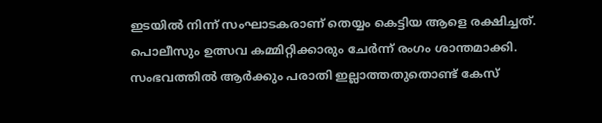ഇടയില്‍ നിന്ന് സംഘാടകരാണ് തെയ്യം കെട്ടിയ ആളെ രക്ഷിച്ചത്. പൊലീസും ഉത്സവ കമ്മിറ്റിക്കാരും ചേര്‍ന്ന് രംഗം ശാന്തമാക്കി. സംഭവത്തില്‍ ആര്‍ക്കും പരാതി ഇല്ലാത്തതുതൊണ്ട് കേസ്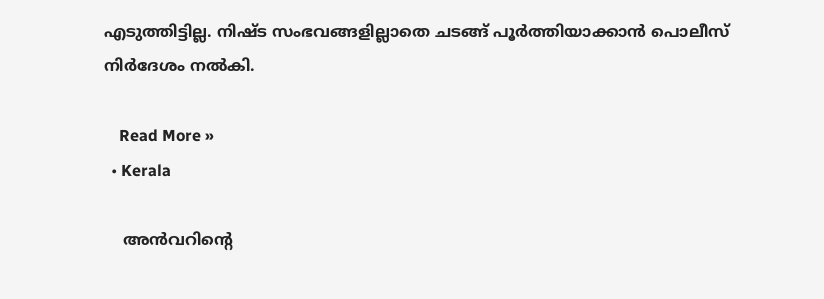എടുത്തിട്ടില്ല. നിഷ്ട സംഭവങ്ങളില്ലാതെ ചടങ്ങ് പൂര്‍ത്തിയാക്കാന്‍ പൊലീസ് നിര്‍ദേശം നല്‍കി.

    Read More »
  • Kerala

    അന്‍വറിന്റെ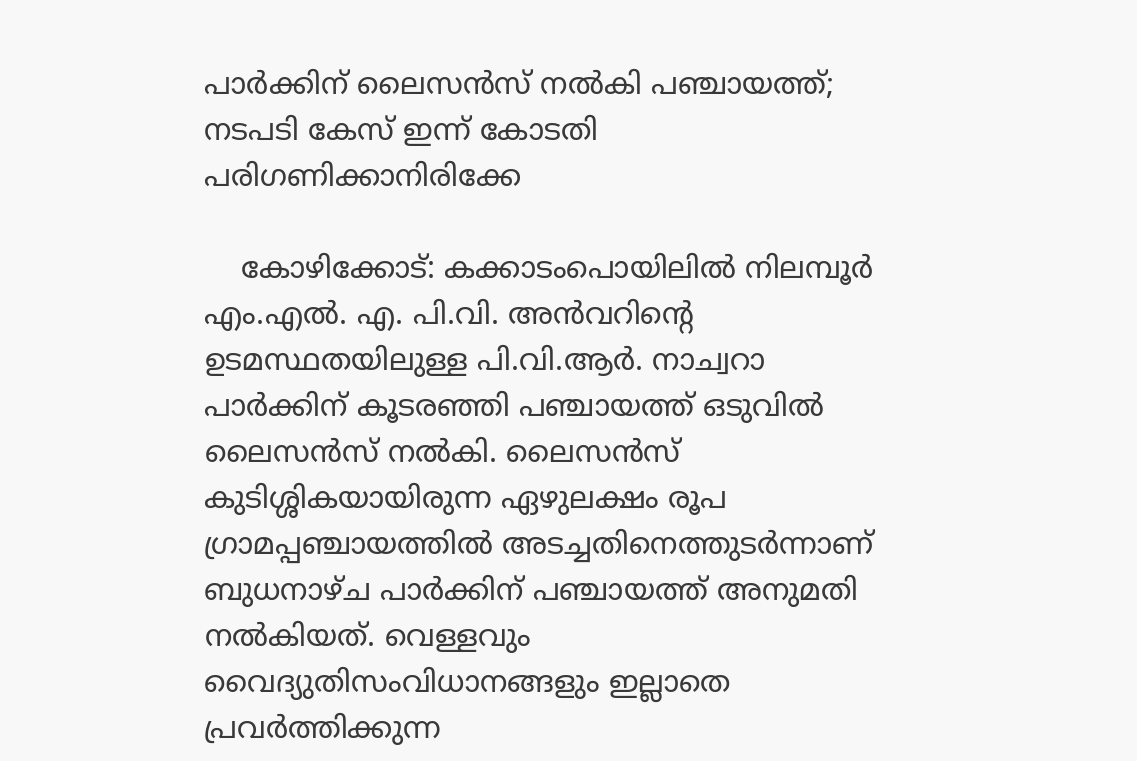പാര്‍ക്കിന് ലൈസന്‍സ് നല്‍കി പഞ്ചായത്ത്; നടപടി കേസ് ഇന്ന് കോടതി പരിഗണിക്കാനിരിക്കേ

    കോഴിക്കോട്: കക്കാടംപൊയിലില്‍ നിലമ്പൂര്‍ എം.എല്‍. എ. പി.വി. അന്‍വറിന്റെ ഉടമസ്ഥതയിലുള്ള പി.വി.ആര്‍. നാച്വറാ പാര്‍ക്കിന് കൂടരഞ്ഞി പഞ്ചായത്ത് ഒടുവില്‍ ലൈസന്‍സ് നല്‍കി. ലൈസന്‍സ് കുടിശ്ശികയായിരുന്ന ഏഴുലക്ഷം രൂപ ഗ്രാമപ്പഞ്ചായത്തില്‍ അടച്ചതിനെത്തുടര്‍ന്നാണ് ബുധനാഴ്ച പാര്‍ക്കിന് പഞ്ചായത്ത് അനുമതി നല്‍കിയത്. വെള്ളവും വൈദ്യുതിസംവിധാനങ്ങളും ഇല്ലാതെ പ്രവര്‍ത്തിക്കുന്ന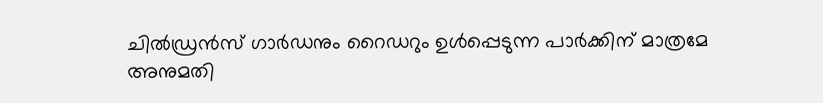ചില്‍ഡ്രന്‍സ് ഗാര്‍ഡനും റൈഡറും ഉള്‍പ്പെടുന്ന പാര്‍ക്കിന് മാത്രമേ അനുമതി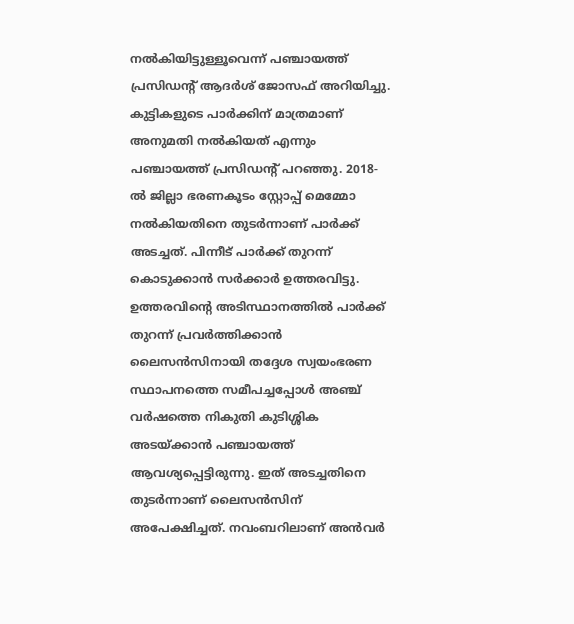നല്‍കിയിട്ടുള്ളൂവെന്ന് പഞ്ചായത്ത് പ്രസിഡന്റ് ആദര്‍ശ് ജോസഫ് അറിയിച്ചു. കുട്ടികളുടെ പാര്‍ക്കിന് മാത്രമാണ് അനുമതി നല്‍കിയത് എന്നും പഞ്ചായത്ത് പ്രസിഡന്റ് പറഞ്ഞു. 2018-ല്‍ ജില്ലാ ഭരണകൂടം സ്റ്റോപ്പ് മെമ്മോ നല്‍കിയതിനെ തുടര്‍ന്നാണ് പാര്‍ക്ക് അടച്ചത്. പിന്നീട് പാര്‍ക്ക് തുറന്ന് കൊടുക്കാന്‍ സര്‍ക്കാര്‍ ഉത്തരവിട്ടു. ഉത്തരവിന്റെ അടിസ്ഥാനത്തില്‍ പാര്‍ക്ക് തുറന്ന് പ്രവര്‍ത്തിക്കാന്‍ ലൈസന്‍സിനായി തദ്ദേശ സ്വയംഭരണ സ്ഥാപനത്തെ സമീപച്ചപ്പോള്‍ അഞ്ച് വര്‍ഷത്തെ നികുതി കുടിശ്ശിക അടയ്ക്കാന്‍ പഞ്ചായത്ത് ആവശ്യപ്പെട്ടിരുന്നു. ഇത് അടച്ചതിനെ തുടര്‍ന്നാണ് ലൈസന്‍സിന് അപേക്ഷിച്ചത്. നവംബറിലാണ് അന്‍വര്‍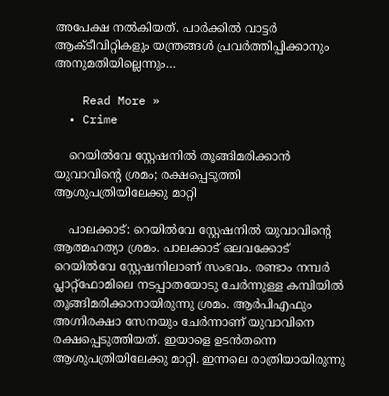അപേക്ഷ നല്‍കിയത്. പാര്‍ക്കില്‍ വാട്ടര്‍ ആക്ടീവിറ്റികളും യന്ത്രങ്ങള്‍ പ്രവര്‍ത്തിപ്പിക്കാനും അനുമതിയില്ലെന്നും…

    Read More »
  • Crime

    റെയില്‍വേ സ്റ്റേഷനില്‍ തൂങ്ങിമരിക്കാന്‍ യുവാവിന്റെ ശ്രമം; രക്ഷപ്പെടുത്തി ആശുപത്രിയിലേക്കു മാറ്റി

    പാലക്കാട്: റെയില്‍വേ സ്റ്റേഷനില്‍ യുവാവിന്റെ ആത്മഹത്യാ ശ്രമം. പാലക്കാട് ഒലവക്കോട് റെയില്‍വേ സ്റ്റേഷനിലാണ് സംഭവം. രണ്ടാം നമ്പര്‍ പ്ലാറ്റ്‌ഫോമിലെ നടപ്പാതയോടു ചേര്‍ന്നുള്ള കമ്പിയില്‍ തൂങ്ങിമരിക്കാനായിരുന്നു ശ്രമം. ആര്‍പിഎഫും അഗ്നിരക്ഷാ സേനയും ചേര്‍ന്നാണ് യുവാവിനെ രക്ഷപ്പെടുത്തിയത്. ഇയാളെ ഉടന്‍തന്നെ ആശുപത്രിയിലേക്കു മാറ്റി. ഇന്നലെ രാത്രിയായിരുന്നു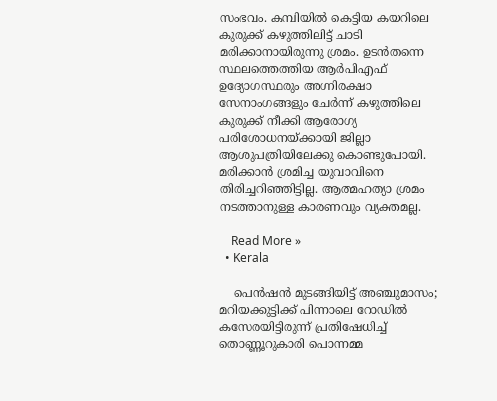സംഭവം. കമ്പിയില്‍ കെട്ടിയ കയറിലെ കുരുക്ക് കഴുത്തിലിട്ട് ചാടി മരിക്കാനായിരുന്നു ശ്രമം. ഉടന്‍തന്നെ സ്ഥലത്തെത്തിയ ആര്‍പിഎഫ് ഉദ്യോഗസ്ഥരും അഗ്നിരക്ഷാ സേനാംഗങ്ങളും ചേര്‍ന്ന് കഴുത്തിലെ കുരുക്ക് നീക്കി ആരോഗ്യ പരിശോധനയ്ക്കായി ജില്ലാ ആശുപത്രിയിലേക്കു കൊണ്ടുപോയി. മരിക്കാന്‍ ശ്രമിച്ച യുവാവിനെ തിരിച്ചറിഞ്ഞിട്ടില്ല. ആത്മഹത്യാ ശ്രമം നടത്താനുള്ള കാരണവും വ്യക്തമല്ല.

    Read More »
  • Kerala

    പെന്‍ഷന്‍ മുടങ്ങിയിട്ട് അഞ്ചുമാസം; മറിയക്കുട്ടിക്ക് പിന്നാലെ റോഡില്‍ കസേരയിട്ടിരുന്ന് പ്രതിഷേധിച്ച് തൊണ്ണൂറുകാരി പൊന്നമ്മ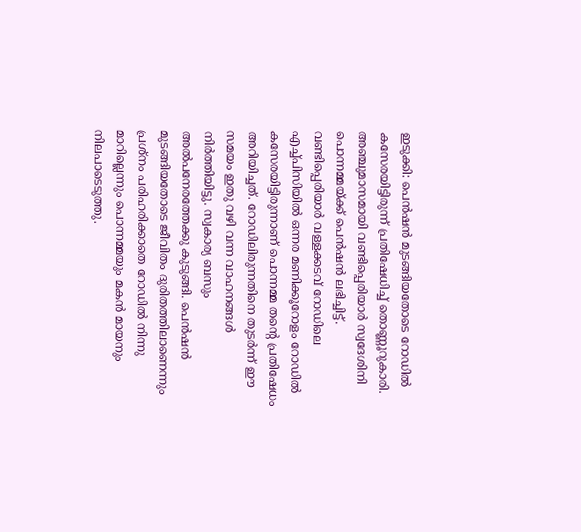ഇടുക്കി: പെന്‍ഷന്‍ മുടങ്ങിയതോടെ റോഡില്‍ കസേരയിട്ടിരുന്ന് പ്രതിഷേധിച്ച് തൊണ്ണൂറുകാരി. അഞ്ചുമാസമായി വണ്ടിപ്പെരിയാര്‍ സ്വദേശിനി പൊന്നമ്മയ്ക്ക് പെന്‍ഷന്‍ ലഭിച്ചിട്ട്. വണ്ടിപ്പെരിയാര്‍ വള്ളക്കടവ് റോഡിലെ എച്ച്പിസിയില്‍ ഒന്നര മണിക്കൂറോളം റോഡില്‍ കസേരയിട്ടിരുന്നാണ് പൊന്നമ്മ തന്റെ പ്രതിഷേധം അറിയിച്ചത്. റോഡിലിരുന്നതിനെ തുടര്‍ന്ന് ഈ സമയം ഇതു വഴി വന്ന വാഹനങ്ങള്‍ നിര്‍ത്തിയിട്ടു. സ്വകാര്യ ബസും അല്‍പനേരത്തേക്കു കുടുങ്ങി. പെന്‍ഷന്‍ മുടങ്ങിയതോടെ ജീവിതം ദുരിതത്തിലാണെന്നും പ്രശ്‌നം പരിഹരിക്കാതെ റോഡില്‍ നിന്നു മാറില്ലെന്നും പൊന്നമ്മയും മകന്‍ മായനും നിലപാടെടുത്തു.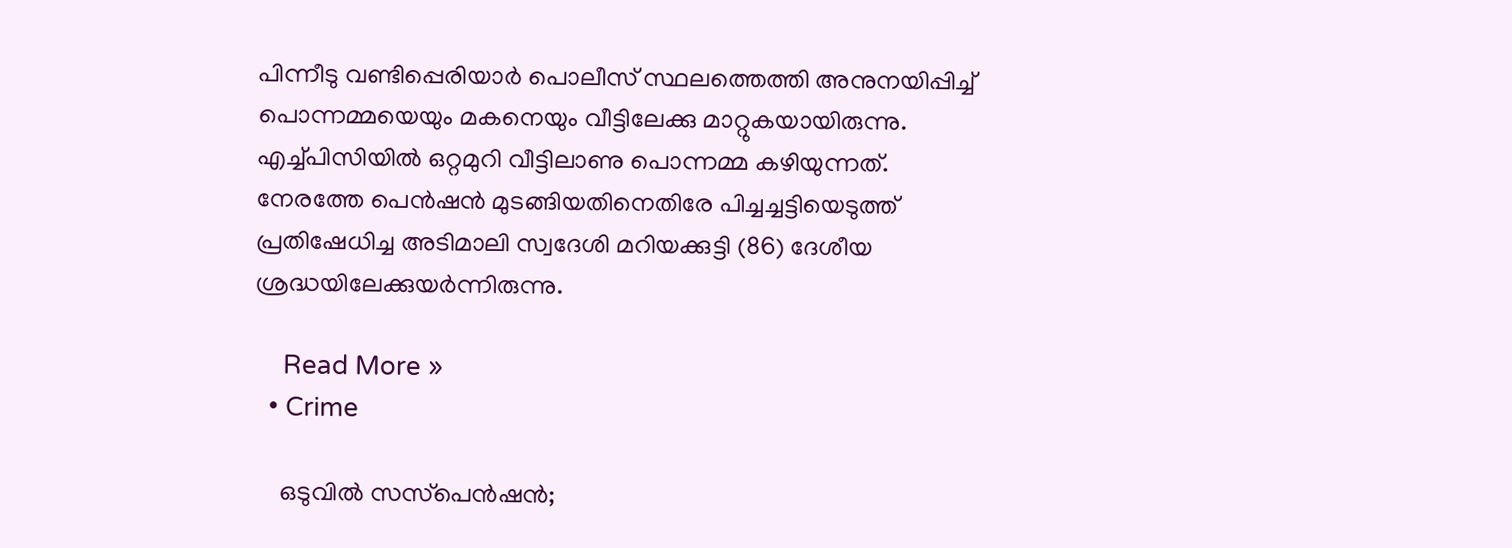പിന്നീടു വണ്ടിപ്പെരിയാര്‍ പൊലീസ് സ്ഥലത്തെത്തി അനുനയിപ്പിച്ച് പൊന്നമ്മയെയും മകനെയും വീട്ടിലേക്കു മാറ്റുകയായിരുന്നു. എച്ച്പിസിയില്‍ ഒറ്റമുറി വീട്ടിലാണു പൊന്നമ്മ കഴിയുന്നത്. നേരത്തേ പെന്‍ഷന്‍ മുടങ്ങിയതിനെതിരേ പിച്ചച്ചട്ടിയെടുത്ത് പ്രതിഷേധിച്ച അടിമാലി സ്വദേശി മറിയക്കുട്ടി (86) ദേശീയ ശ്രദ്ധയിലേക്കുയര്‍ന്നിരുന്നു.

    Read More »
  • Crime

    ഒടുവില്‍ സസ്‌പെന്‍ഷന്‍;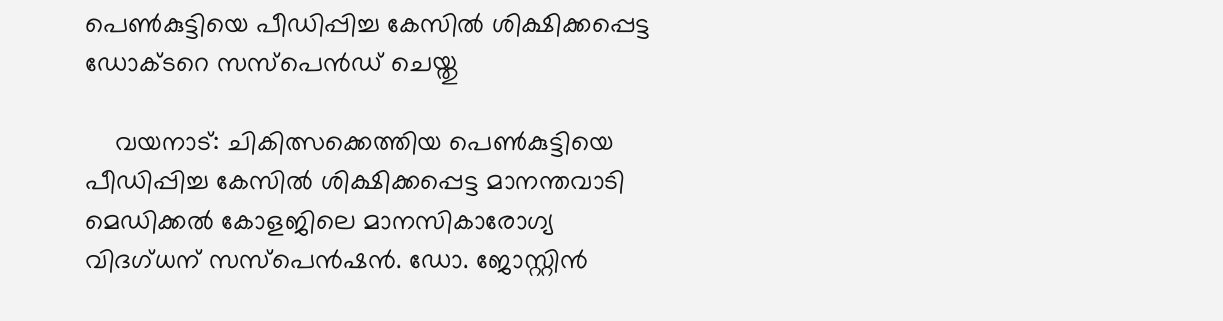പെണ്‍കുട്ടിയെ പീഡിപ്പിച്ച കേസില്‍ ശിക്ഷിക്കപ്പെട്ട ഡോക്ടറെ സസ്‌പെന്‍ഡ് ചെയ്തു

    വയനാട്: ചികിത്സക്കെത്തിയ പെണ്‍കുട്ടിയെ പീഡിപ്പിച്ച കേസില്‍ ശിക്ഷിക്കപ്പെട്ട മാനന്തവാടി മെഡിക്കല്‍ കോളജിലെ മാനസികാരോഗ്യ വിദഗ്ധന് സസ്‌പെന്‍ഷന്‍. ഡോ. ജോസ്റ്റിന്‍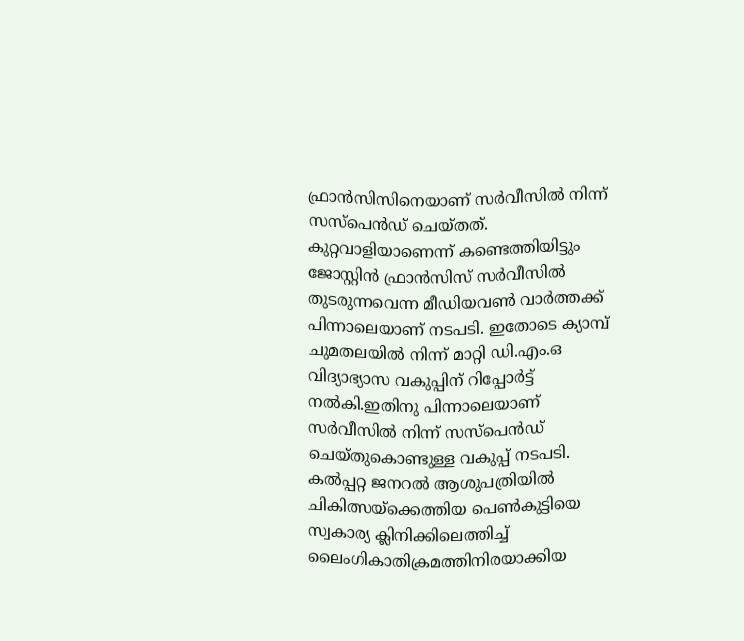ഫ്രാന്‍സിസിനെയാണ് സര്‍വീസില്‍ നിന്ന് സസ്‌പെന്‍ഡ് ചെയ്തത്. കുറ്റവാളിയാണെന്ന് കണ്ടെത്തിയിട്ടും ജോസ്റ്റിന്‍ ഫ്രാന്‍സിസ് സര്‍വീസില്‍ തുടരുന്നവെന്ന മീഡിയവണ്‍ വാര്‍ത്തക്ക് പിന്നാലെയാണ് നടപടി. ഇതോടെ ക്യാമ്പ് ചുമതലയില്‍ നിന്ന് മാറ്റി ഡി.എം.ഒ വിദ്യാഭ്യാസ വകുപ്പിന് റിപ്പോര്‍ട്ട് നല്‍കി.ഇതിനു പിന്നാലെയാണ് സര്‍വീസില്‍ നിന്ന് സസ്‌പെന്‍ഡ് ചെയ്തുകൊണ്ടുള്ള വകുപ്പ് നടപടി. കല്‍പ്പറ്റ ജനറല്‍ ആശുപത്രിയില്‍ ചികിത്സയ്‌ക്കെത്തിയ പെണ്‍കുട്ടിയെ സ്വകാര്യ ക്ലിനിക്കിലെത്തിച്ച് ലൈംഗികാതിക്രമത്തിനിരയാക്കിയ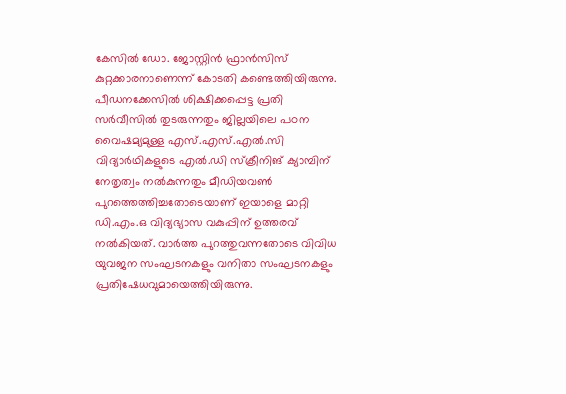കേസില്‍ ഡോ. ജോസ്റ്റിന്‍ ഫ്രാന്‍സിസ് കുറ്റക്കാരനാണെന്ന് കോടതി കണ്ടെത്തിയിരുന്നു. പീഡനക്കേസില്‍ ശിക്ഷിക്കപ്പെട്ട പ്രതി സര്‍വീസില്‍ തുടരുന്നതും ജില്ലയിലെ പഠന വൈഷമ്യമുള്ള എസ്.എസ്.എല്‍.സി വിദ്യാര്‍ഥികളുടെ എല്‍.ഡി സ്‌ക്രീനിങ് ക്യാമ്പിന് നേതൃത്വം നല്‍കുന്നതും മീഡിയവണ്‍ പുറത്തെത്തിച്ചതോടെയാണ് ഇയാളെ മാറ്റി ഡി.എം.ഒ വിദ്യഭ്യാസ വകുപ്പിന് ഉത്തരവ് നല്‍കിയത്. വാര്‍ത്ത പുറത്തുവന്നതോടെ വിവിധ യുവജന സംഘടനകളും വനിതാ സംഘടനകളും പ്രതിഷേധവുമായെത്തിയിരുന്നു.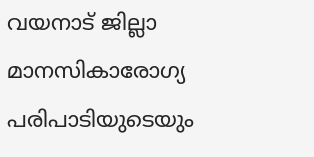വയനാട് ജില്ലാ മാനസികാരോഗ്യ പരിപാടിയുടെയും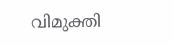വിമുക്തി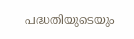പദ്ധതിയുടെയും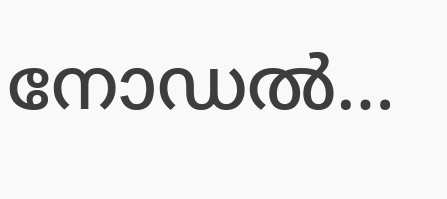നോഡല്‍…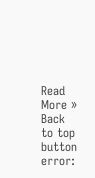Read More »
Back to top button
error: